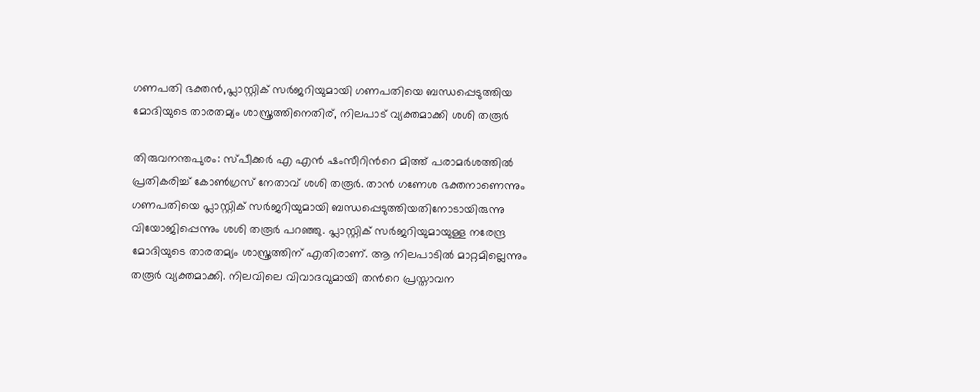ഗണപതി ഭക്തൻ,പ്ലാസ്റ്റിക് സര്‍ജറിയുമായി ഗണപതിയെ ബന്ധപ്പെടുത്തിയ മോദിയുടെ താരതമ്യം ശാസ്ത്രത്തിനെതിര്, നിലപാട് വ്യക്തമാക്കി ശശി തരൂർ

തിരുവനന്തപുരം: സ്പീക്കര്‍ എ എന്‍ ഷംസീറിന്‍റെ മിത്ത് പരാമർശത്തില്‍ പ്രതികരിച്ച് കോണ്‍ഗ്രസ് നേതാവ് ശശി തരൂർ. താൻ ഗണേശ ഭക്തനാണെന്നും ഗണപതിയെ പ്ലാസ്റ്റിക് സർജറിയുമായി ബന്ധപ്പെടുത്തിയതിനോടായിരുന്നു വിയോജിപ്പെന്നും ശശി തരൂർ പറഞ്ഞു. പ്ലാസ്റ്റിക് സർജറിയുമായുള്ള നരേന്ദ്ര മോദിയുടെ താരതമ്യം ശാസ്ത്രത്തിന് എതിരാണ്. ആ നിലപാടിൽ മാറ്റമില്ലെന്നും തരൂർ വ്യക്തമാക്കി. നിലവിലെ വിവാദവുമായി തന്‍റെ പ്രസ്താവന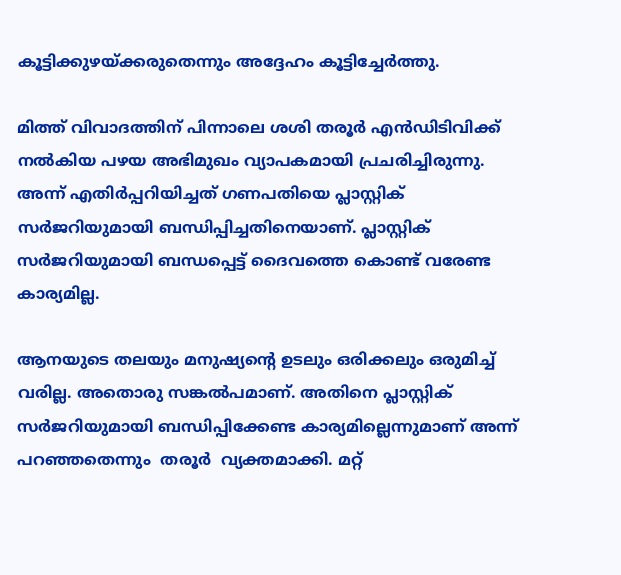കൂട്ടിക്കുഴയ്ക്കരുതെന്നും അദ്ദേഹം കൂട്ടിച്ചേര്‍ത്തു.

മിത്ത് വിവാദത്തിന് പിന്നാലെ ശശി തരൂര്‍ എന്‍ഡിടിവിക്ക് നല്‍കിയ പഴയ അഭിമുഖം വ്യാപകമായി പ്രചരിച്ചിരുന്നു. അന്ന് എതിര്‍പ്പറിയിച്ചത് ഗണപതിയെ പ്ലാസ്റ്റിക് സര്‍ജറിയുമായി ബന്ധിപ്പിച്ചതിനെയാണ്. പ്ലാസ്റ്റിക് സര്‍ജറിയുമായി ബന്ധപ്പെട്ട് ദൈവത്തെ കൊണ്ട് വരേണ്ട കാര്യമില്ല.

ആനയുടെ തലയും മനുഷ്യന്‍റെ ഉടലും ഒരിക്കലും ഒരുമിച്ച് വരില്ല. അതൊരു സങ്കല്‍പമാണ്. അതിനെ പ്ലാസ്റ്റിക് സര്‍ജറിയുമായി ബന്ധിപ്പിക്കേണ്ട കാര്യമില്ലെന്നുമാണ് അന്ന് പറഞ്ഞതെന്നും  തരൂർ  വ്യക്തമാക്കി. മറ്റ്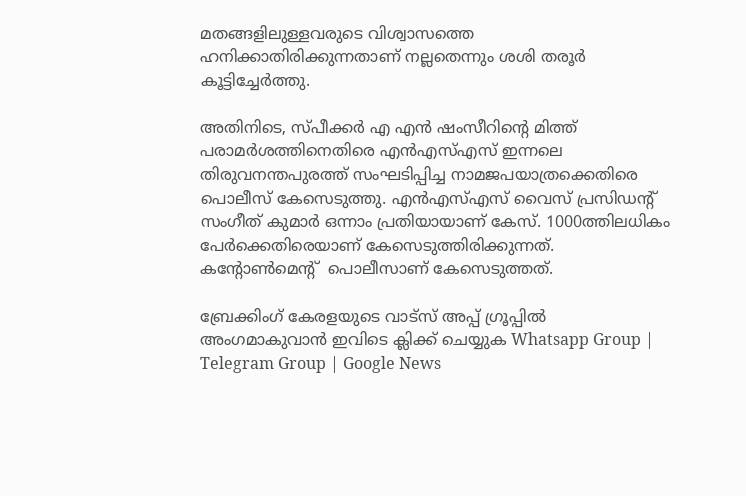മതങ്ങളിലുള്ളവരുടെ വിശ്വാസത്തെ ഹനിക്കാതിരിക്കുന്നതാണ് നല്ലതെന്നും ശശി തരൂർ കൂട്ടിച്ചേര്‍ത്തു.

അതിനിടെ, സ്പീക്കര്‍ എ എന്‍ ഷംസീറിന്‍റെ മിത്ത് പരാമര്‍ശത്തിനെതിരെ എന്‍എസ്എസ് ഇന്നലെ തിരുവനന്തപുരത്ത് സംഘടിപ്പിച്ച നാമജപയാത്രക്കെതിരെ പൊലീസ് കേസെടുത്തു. എന്‍എസ്എസ് വൈസ് പ്രസിഡന്‍റ്  സംഗീത് കുമാർ ഒന്നാം പ്രതിയായാണ് കേസ്. 1000ത്തിലധികം പേർക്കെതിരെയാണ് കേസെടുത്തിരിക്കുന്നത്. കന്‍റോണ്‍മെന്‍റ്  പൊലീസാണ് കേസെടുത്തത്.

ബ്രേക്കിംഗ് കേരളയുടെ വാട്സ് അപ്പ് ഗ്രൂപ്പിൽ അംഗമാകുവാൻ ഇവിടെ ക്ലിക്ക് ചെയ്യുക Whatsapp Group | Telegram Group | Google News